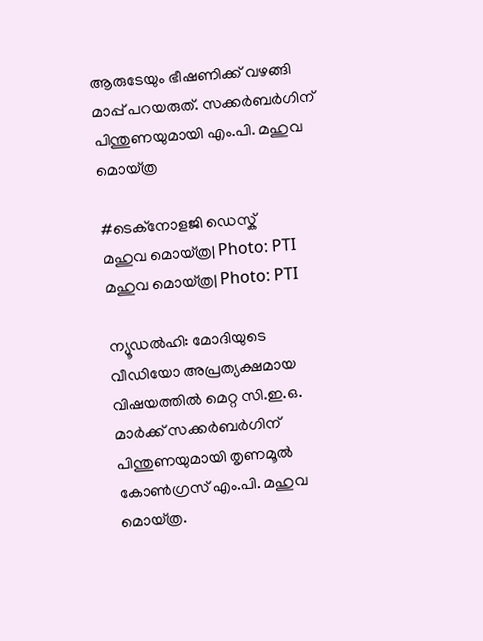ആരുടേയും ഭീഷണിക്ക് വഴങ്ങി മാപ്പ്‌ പറയരുത്. സക്കർബർഗിന് പിന്തുണയുമായി എം.പി. മഹുവ മൊയ്ത്ര

#ടെക്നോളജി ഡെസ്ക്
മഹുവ മൊയ്ത്ര| Photo: PTI
മഹുവ മൊയ്ത്ര| Photo: PTI

ന്യൂഡൽഹി: മോദിയുടെ വീഡിയോ അപ്രത്യക്ഷമായ വിഷയത്തിൽ മെറ്റ സി.ഇ.ഒ. മാർക്ക് സക്കർബർഗിന് പിന്തുണയുമായി തൃണമൂൽ കോൺഗ്രസ് എം.പി. മഹുവ മൊയ്ത്ര.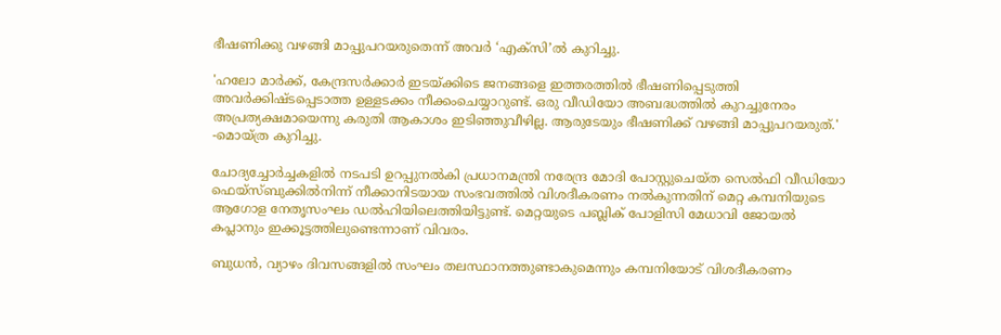ഭീഷണിക്കു വഴങ്ങി മാപ്പുപറയരുതെന്ന് അവർ ‘എക്‌സി’ൽ കുറിച്ചു.

'ഹലോ മാർക്ക്, കേന്ദ്രസർക്കാർ ഇടയ്ക്കിടെ ജനങ്ങളെ ഇത്തരത്തിൽ ഭീഷണിപ്പെടുത്തി അവർക്കിഷ്ടപ്പെടാത്ത ഉള്ളടക്കം നീക്കംചെയ്യാറുണ്ട്. ഒരു വീഡിയോ അബദ്ധത്തിൽ കുറച്ചുനേരം അപ്രത്യക്ഷമായെന്നു കരുതി ആകാശം ഇടിഞ്ഞുവീഴില്ല. ആരുടേയും ഭീഷണിക്ക് വഴങ്ങി മാപ്പുപറയരുത്.' -മൊയ്ത്ര കുറിച്ചു.

ചോദ്യച്ചോർച്ചകളിൽ നടപടി ഉറപ്പുനൽകി പ്രധാനമന്ത്രി നരേന്ദ്ര മോദി പോസ്റ്റുചെയ്ത സെൽഫി വീഡിയോ ഫെയ്സ്ബുക്കിൽനിന്ന് നീക്കാനിടയായ സംഭവത്തിൽ വിശദീകരണം നൽകുന്നതിന് മെറ്റ കമ്പനിയുടെ ആഗോള നേതൃസംഘം ഡൽഹിയിലെത്തിയിട്ടുണ്ട്. മെറ്റയുടെ പബ്ലിക് പോളിസി മേധാവി ജോയൽ കപ്ലാനും ഇക്കൂട്ടത്തിലുണ്ടെന്നാണ് വിവരം.

ബുധൻ, വ്യാഴം ദിവസങ്ങളിൽ സംഘം തലസ്ഥാനത്തുണ്ടാകുമെന്നും കമ്പനിയോട് വിശദീകരണം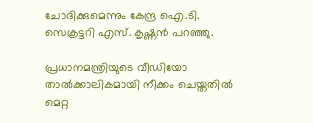ചോദിക്കുമെന്നും കേന്ദ്ര ഐ.ടി. സെക്രട്ടറി എസ്. കൃഷ്ണൻ പറഞ്ഞു.

പ്രധാനമന്ത്രിയുടെ വീഡിയോ താൽക്കാലികമായി നീക്കം ചെയ്തതിൽ മെറ്റ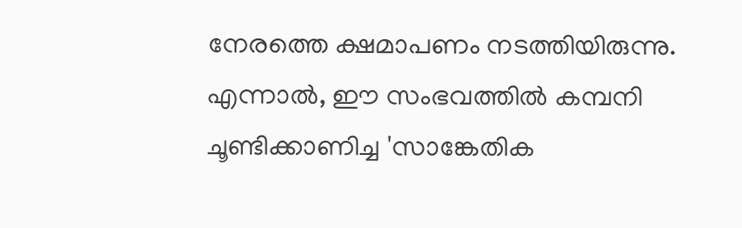നേരത്തെ ക്ഷമാപണം നടത്തിയിരുന്നു. എന്നാൽ, ഈ സംഭവത്തിൽ കമ്പനി ചൂണ്ടിക്കാണിച്ച 'സാങ്കേതിക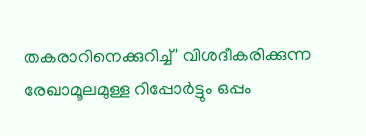തകരാറിനെക്കുറിച്ച്' വിശദീകരിക്കുന്ന രേഖാമൂലമുള്ള റിപ്പോർട്ടും ഒപ്പം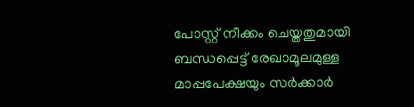പോസ്റ്റ് നീക്കം ചെയ്തതുമായി ബന്ധപ്പെട്ട് രേഖാമൂലമുള്ള മാപ്പപേക്ഷയും സർക്കാർ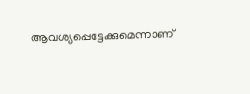ആവശ്യപ്പെട്ടേക്കുമെന്നാണ്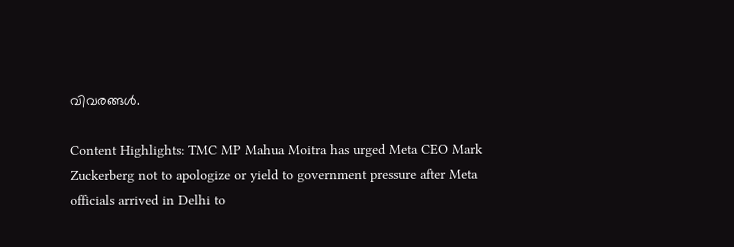വിവരങ്ങൾ.

Content Highlights: TMC MP Mahua Moitra has urged Meta CEO Mark Zuckerberg not to apologize or yield to government pressure after Meta officials arrived in Delhi to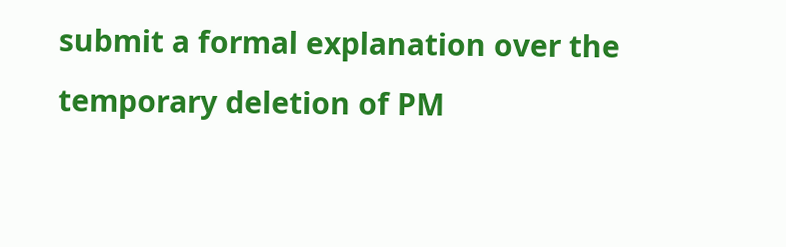submit a formal explanation over the temporary deletion of PM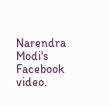Narendra Modi's Facebook video.